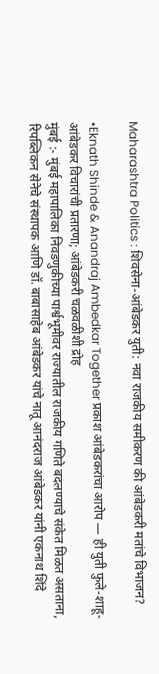Maharashtra Politics : शिवसेना-आंबेडकर युती: नवा राजकीय समीकरण की आंबेडकरी मतांचे विभाजन?

•Eknath Shinde & Anandraj Ambedkar Together प्रकाश आंबेडकरांचा आरोप — ही युती फुले-शाहू-आंबेडकर विचारांची प्रतारणा; आंबेडकरी चळवळीशी द्रोह
मुंबई :- मुंबई महापालिका निवडणुकीच्या पार्श्वभूमीवर राज्यातील राजकीय गणिते बदलण्याचे संकेत मिळत असताना, रिपब्लिकन सेनेचे संस्थापक आणि डॉ. बाबासाहेब आंबेडकर यांचे नातू आनंदराज आंबेडकर यांनी एकनाथ शिंदे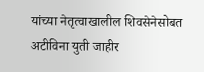यांच्या नेतृत्वाखालील शिवसेनेसोबत अटीविना युती जाहीर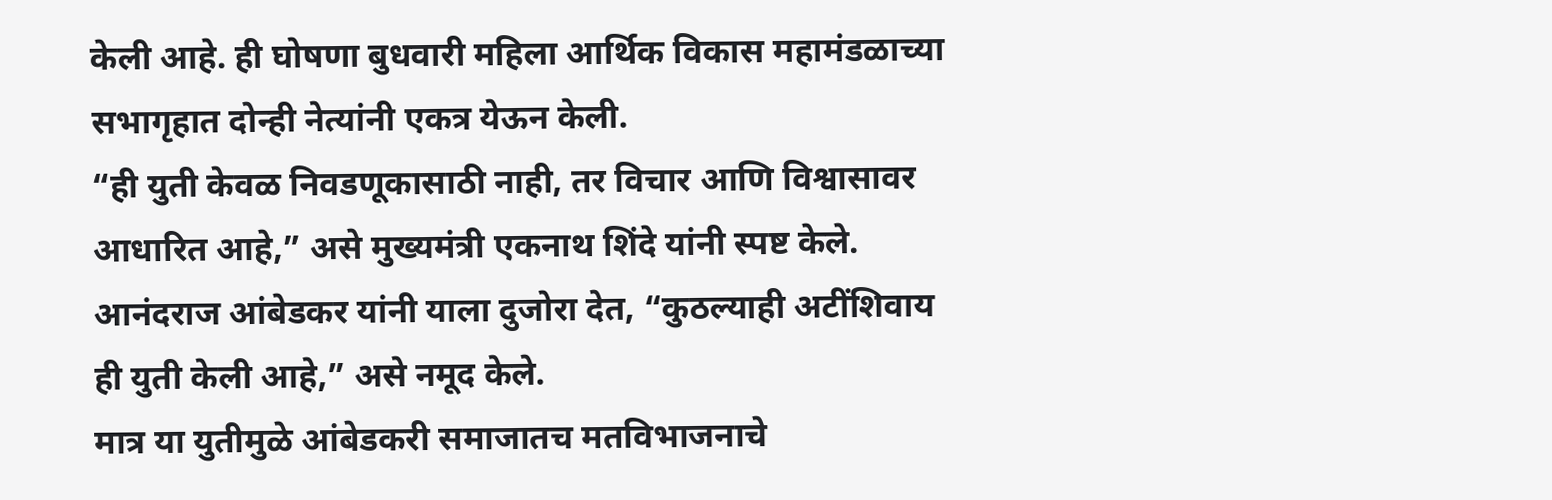केली आहे. ही घोषणा बुधवारी महिला आर्थिक विकास महामंडळाच्या सभागृहात दोन्ही नेत्यांनी एकत्र येऊन केली.
“ही युती केवळ निवडणूकासाठी नाही, तर विचार आणि विश्वासावर आधारित आहे,” असे मुख्यमंत्री एकनाथ शिंदे यांनी स्पष्ट केले. आनंदराज आंबेडकर यांनी याला दुजोरा देत, “कुठल्याही अटींशिवाय ही युती केली आहे,” असे नमूद केले.
मात्र या युतीमुळे आंबेडकरी समाजातच मतविभाजनाचे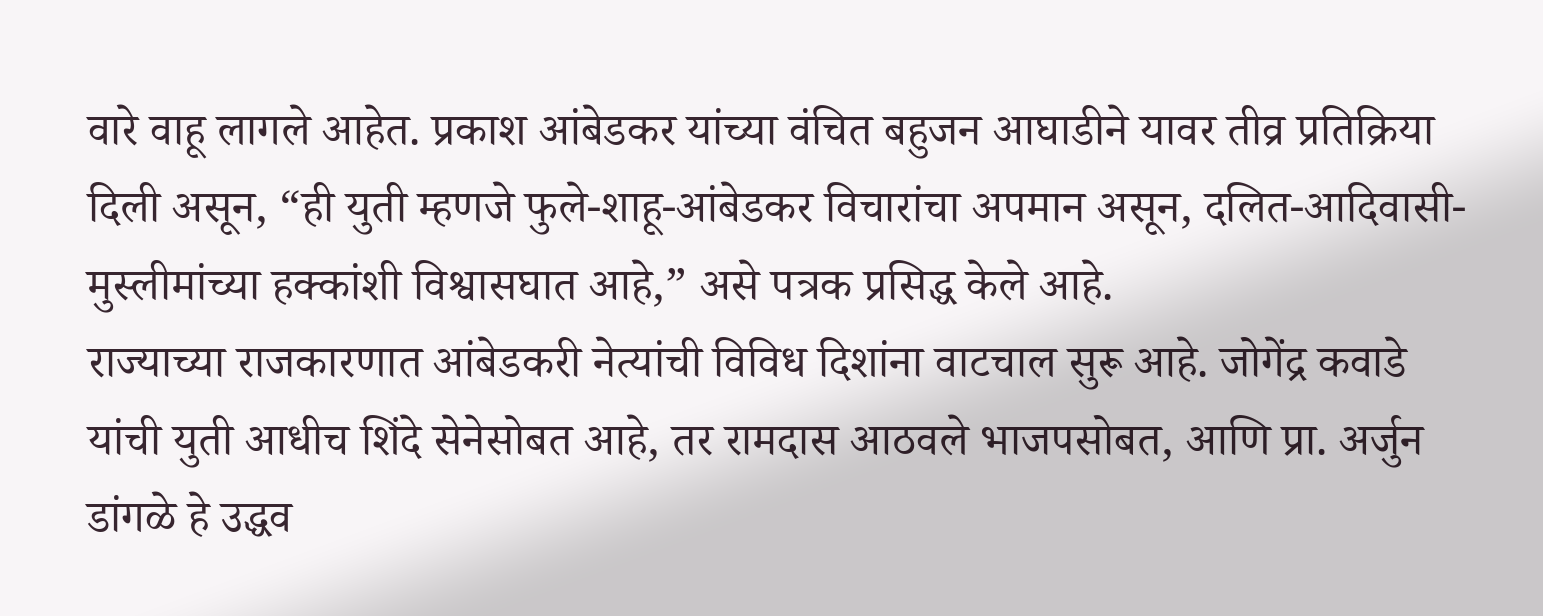वारे वाहू लागले आहेत. प्रकाश आंबेडकर यांच्या वंचित बहुजन आघाडीने यावर तीव्र प्रतिक्रिया दिली असून, “ही युती म्हणजे फुले-शाहू-आंबेडकर विचारांचा अपमान असून, दलित-आदिवासी-मुस्लीमांच्या हक्कांशी विश्वासघात आहे,” असे पत्रक प्रसिद्ध केले आहे.
राज्याच्या राजकारणात आंबेडकरी नेत्यांची विविध दिशांना वाटचाल सुरू आहे. जोगेंद्र कवाडे यांची युती आधीच शिंदे सेनेसोबत आहे, तर रामदास आठवले भाजपसोबत, आणि प्रा. अर्जुन डांगळे हे उद्धव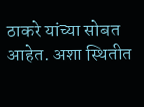ठाकरे यांच्या सोबत आहेत. अशा स्थितीत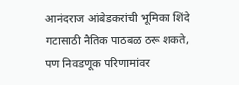आनंदराज आंबेडकरांची भूमिका शिंदे गटासाठी नैतिक पाठबळ ठरू शकते, पण निवडणूक परिणामांवर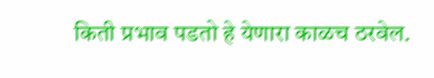किती प्रभाव पडतो हे येणारा काळच ठरवेल.